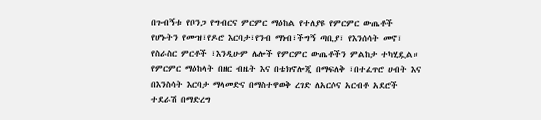በጉብኝቱ የቦንጋ የግብርና ምርምር ማዕከል የተለያዩ የምርምር ውጤቶች የሆኑትን የሙዝ፣የዶሮ እርባታ፣የንብ ማነብ፣ችግኝ ጣቢያ፣ የእንሰሳት መኖ፣ የስራስር ምርቶች ፣እንዲሁም ሌሎች የምርምር ውጤቶችን ምልከታ ተካሂዷል።
የምርምር ማዕከላት በዘር ብዜት እና በቴክኖሎጂ በማፍለቅ ፣በተፈጥሮ ሀብት እና በእንስሳት እርባታ ማላመድና በማስተዋወቅ ረገድ ለአርሶና አርብቶ አደሮች ተደራሽ በማድረግ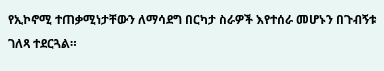የኢኮኖሚ ተጠቃሚነታቸውን ለማሳደግ በርካታ ስራዎች እየተሰራ መሆኑን በጉብኝቱ ገለጻ ተደርጓል።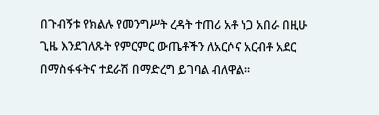በጉብኝቱ የክልሉ የመንግሥት ረዳት ተጠሪ አቶ ነጋ አበራ በዚሁ ጊዜ እንደገለጹት የምርምር ውጤቶችን ለአርሶና አርብቶ አደር በማስፋፋትና ተደራሽ በማድረግ ይገባል ብለዋል።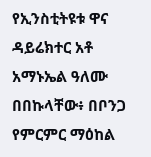የኢንስቲትዩቱ ዋና ዳይሬክተር አቶ አማኑኤል ዓለሙ በበኩላቸው፥ በቦንጋ የምርምር ማዕከል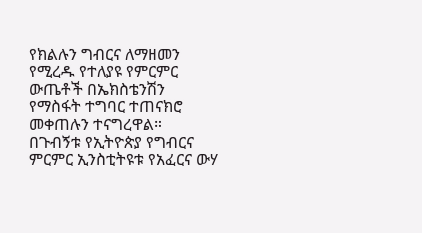የክልሉን ግብርና ለማዘመን የሚረዱ የተለያዩ የምርምር ውጤቶች በኤክስቴንሽን የማስፋት ተግባር ተጠናክሮ መቀጠሉን ተናግረዋል።
በጉብኝቱ የኢትዮጵያ የግብርና ምርምር ኢንስቲትዩቱ የአፈርና ውሃ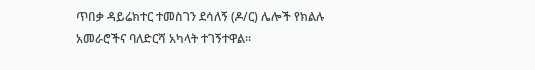ጥበቃ ዳይሬክተር ተመስገን ደሳለኝ (ዶ/ር) ሌሎች የክልሉ አመራሮችና ባለድርሻ አካላት ተገኝተዋል።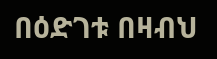በዕድገቱ በዛብህ